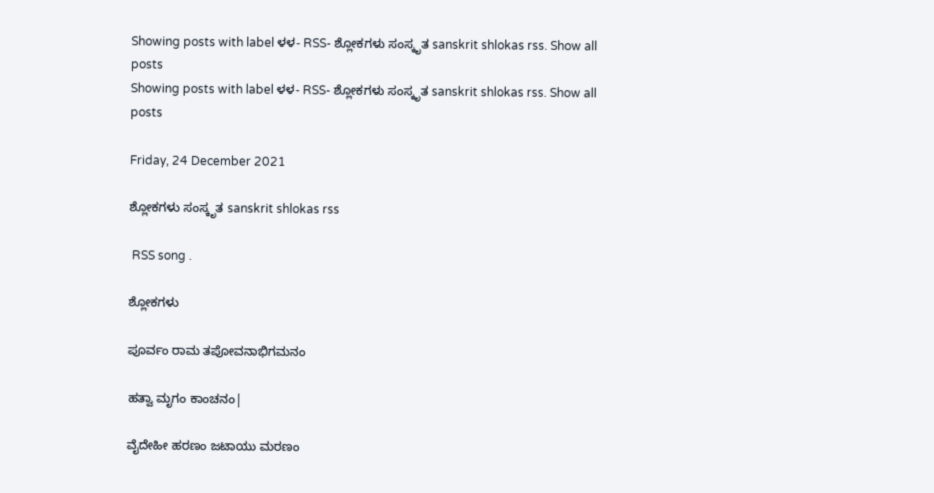Showing posts with label ಳಳ- RSS- ಶ್ಲೋಕಗಳು ಸಂಸ್ಕೃತ sanskrit shlokas rss. Show all posts
Showing posts with label ಳಳ- RSS- ಶ್ಲೋಕಗಳು ಸಂಸ್ಕೃತ sanskrit shlokas rss. Show all posts

Friday, 24 December 2021

ಶ್ಲೋಕಗಳು ಸಂಸ್ಕೃತ sanskrit shlokas rss

 RSS song .

ಶ್ಲೋಕಗಳು

ಪೂರ್ವಂ ರಾಮ ತಪೋವನಾಭಿಗಮನಂ

ಹತ್ವಾ ಮೃಗಂ ಕಾಂಚನಂ|

ವೈದೇಹೀ ಹರಣಂ ಜಟಾಯು ಮರಣಂ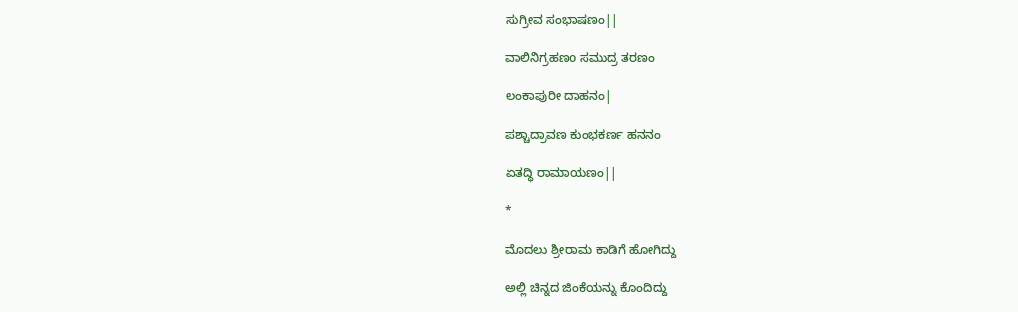ಸುಗ್ರೀವ ಸಂಭಾಷಣಂ||

ವಾಲಿನಿಗ್ರಹಣo ಸಮುದ್ರ ತರಣಂ

ಲಂಕಾಪುರೀ ದಾಹನಂ|

ಪಶ್ಚಾದ್ರಾವಣ ಕುಂಭಕರ್ಣ ಹನನಂ

ಏತದ್ಧಿ ರಾಮಾಯಣಂ||

*

ಮೊದಲು ಶ್ರೀರಾಮ ಕಾಡಿಗೆ ಹೋಗಿದ್ದು

ಅಲ್ಲಿ ಚಿನ್ನದ ಜಿಂಕೆಯನ್ನು ಕೊಂದಿದ್ದು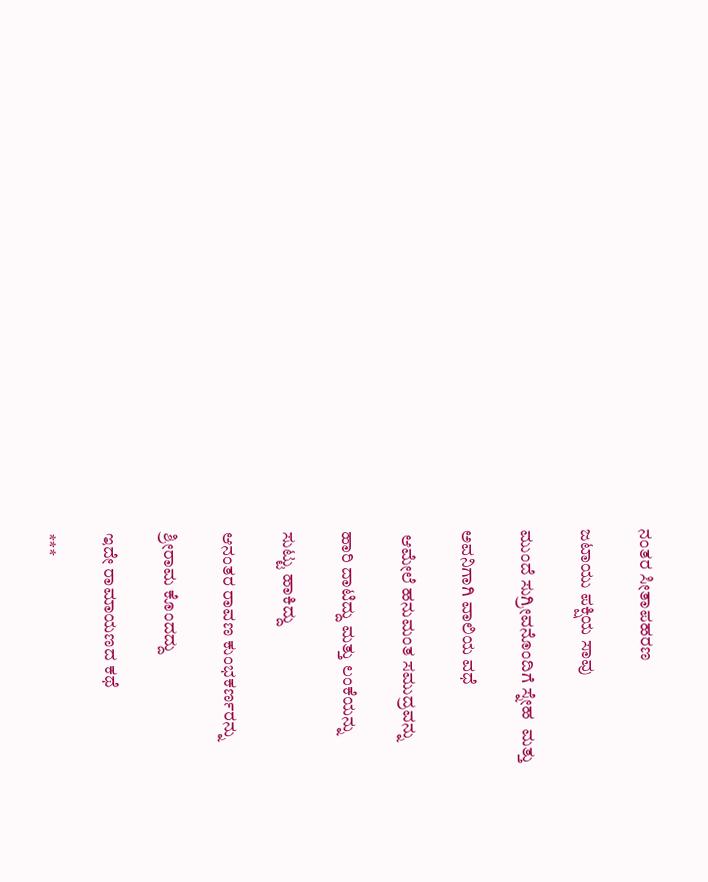ನಂತರ ಸೀತಾಪಹರಣ

ಜಟಾಯು ಪಕ್ಷಿಯ ಸಾವು

ಮುಂದೆ ಸುಗ್ರೀವನೊಂದಿಗೆ ಸ್ನೇಹ  ಮತ್ತು

ಅವನಿಗಾಗಿ ವಾಲಿಯ ವಧೆ

 ಆಮೇಲೆ ಹನುಮಂತ ಸಮುದ್ರವನ್ನು

ಹಾರಿ ದಾಟಿದ್ದು ಮತ್ತು ಲಂಕೆಯನ್ನು

ಸುಟ್ಟು ಹಾಕಿದ್ದು

ಆನಂತರ ರಾವಣ ಕುಂಭಕರ್ಣರನ್ನು

ಶ್ರೀರಾಮ ಕೊಂದದ್ದು

ಇದೇ ರಾಮಾಯಣದ ಕಥೆ

***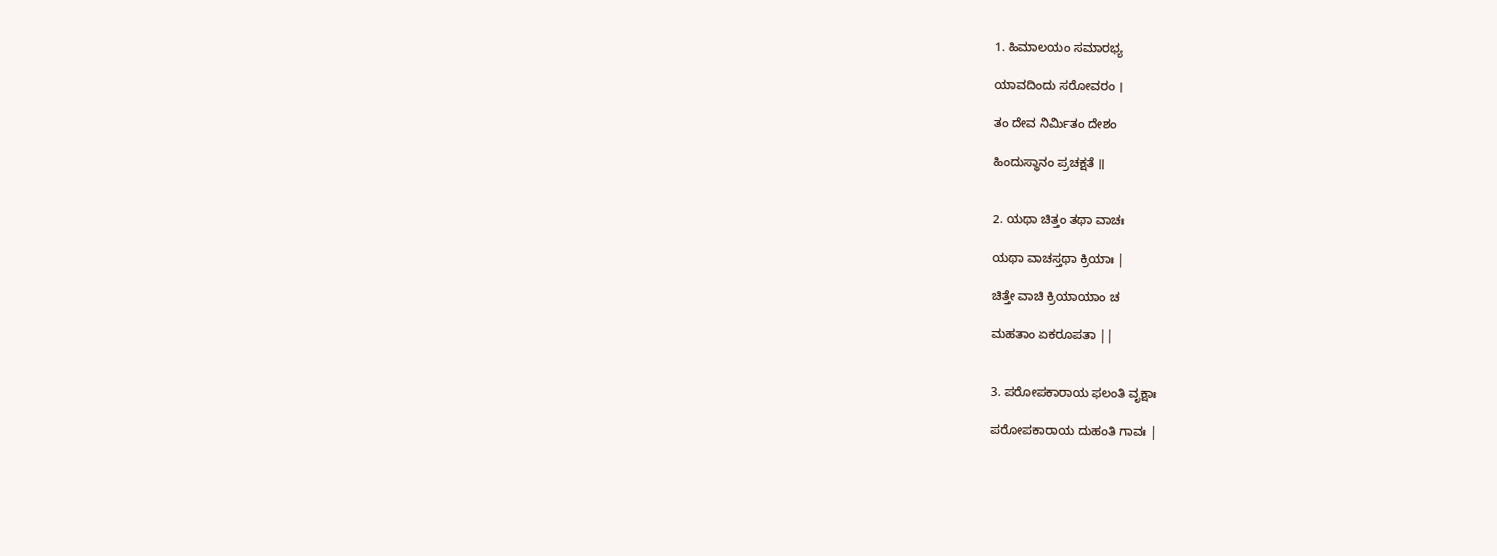1. ಹಿಮಾಲಯಂ ಸಮಾರಭ್ಯ

ಯಾವದಿಂದು ಸರೋವರಂ ।

ತಂ ದೇವ ನಿರ್ಮಿತಂ ದೇಶಂ

ಹಿಂದುಸ್ಥಾನಂ ಪ್ರಚಕ್ಷತೆ ॥


2. ಯಥಾ ಚಿತ್ತಂ ತಥಾ ವಾಚಃ

ಯಥಾ ವಾಚಸ್ತಥಾ ಕ್ರಿಯಾಃ |

ಚಿತ್ತೇ ವಾಚಿ ಕ್ರಿಯಾಯಾಂ ಚ

ಮಹತಾಂ ಏಕರೂಪತಾ ||


3. ಪರೋಪಕಾರಾಯ ಫಲಂತಿ ವೃಕ್ಷಾಃ

ಪರೋಪಕಾರಾಯ ದುಹಂತಿ ಗಾವಃ |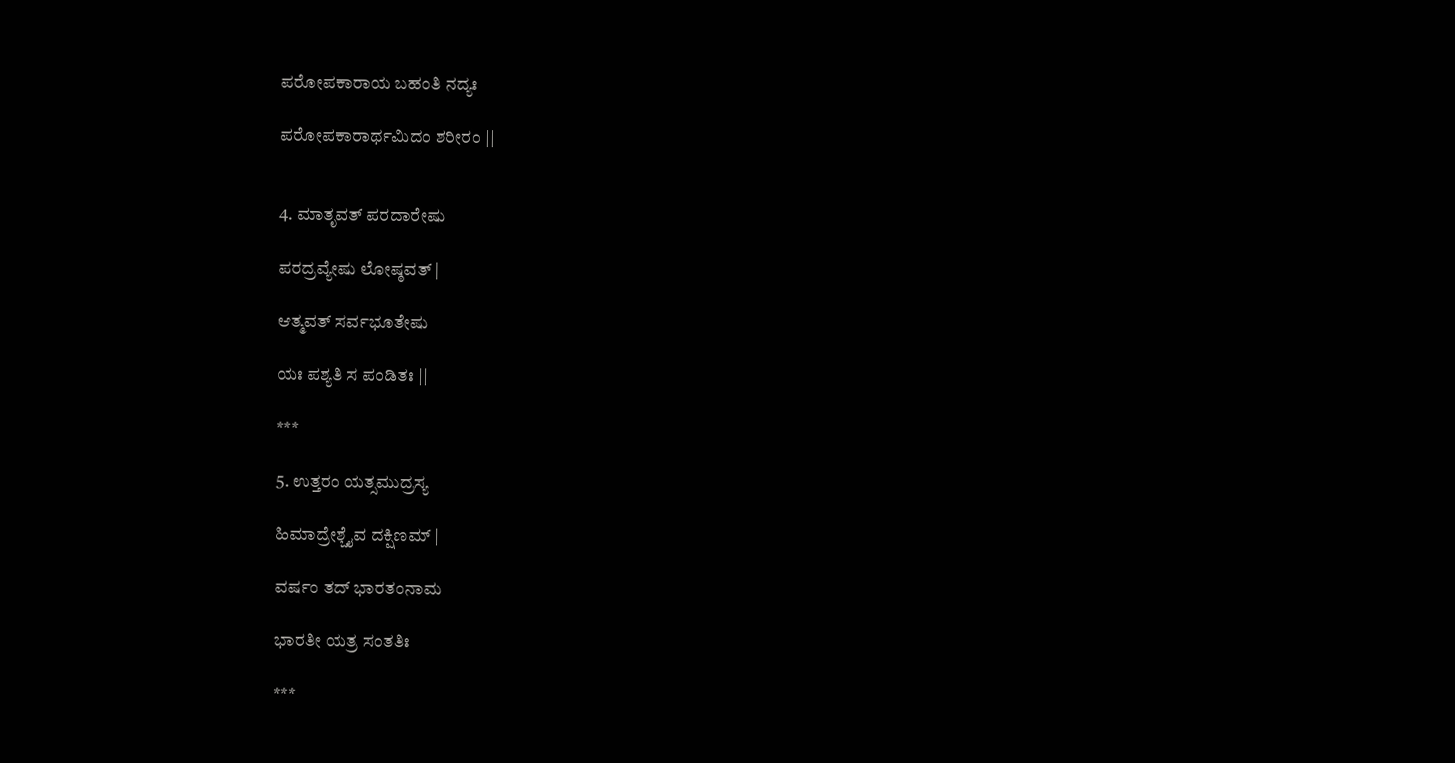ಪರೋಪಕಾರಾಯ ಬಹಂತಿ ನದ್ಯಃ

ಪರೋಪಕಾರಾರ್ಥಮಿದಂ ಶರೀರಂ ||


4. ಮಾತೃವತ್ ಪರದಾರೇಷು

ಪರದ್ರವ್ಯೇಷು ಲೋಷ್ಠವತ್ |

ಆತ್ಮವತ್ ಸರ್ವಭೂತೇಷು

ಯಃ ಪಶ್ಯತಿ ಸ ಪಂಡಿತಃ ||

***

5. ಉತ್ತರಂ ಯತ್ಸಮುದ್ರಸ್ಯ

ಹಿಮಾದ್ರೇಶ್ಚೈವ ದಕ್ಷಿಣಮ್ |

ವರ್ಷಂ ತದ್ ಭಾರತಂನಾಮ

ಭಾರತೀ ಯತ್ರ ಸಂತತಿಃ

***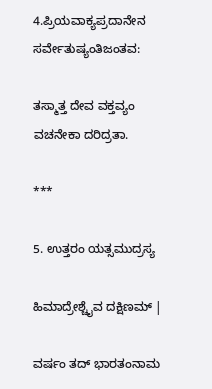4.ಪ್ರಿಯವಾಕ್ಯಪ್ರದಾನೇನ ಸರ್ವೇತುಷ್ಯಂತಿಜಂತವ:

ತಸ್ಮಾತ್ತ ದೇವ ವಕ್ತವ್ಯಂ ವಚನೇಕಾ ದರಿದ್ರತಾ.

***

5. ಉತ್ತರಂ ಯತ್ಸಮುದ್ರಸ್ಯ

ಹಿಮಾದ್ರೇಶ್ಚೈವ ದಕ್ಷಿಣಮ್ |

ವರ್ಷಂ ತದ್ ಭಾರತಂನಾಮ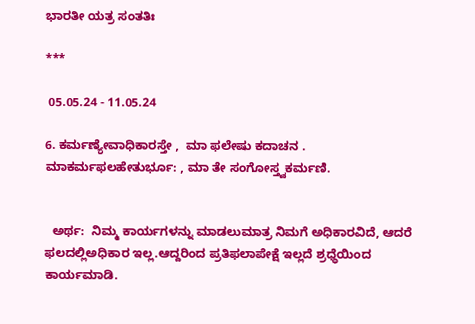ಭಾರತೀ ಯತ್ರ ಸಂತತಿಃ

***

 05.05.24 - 11.05.24

6. ಕರ್ಮಣ್ಯೇವಾಧಿಕಾರಸ್ತೇ ,  ಮಾ ಫಲೇಷು ಕದಾಚನ . ಮಾಕರ್ಮಫಲಹೇತುರ್ಭೂ: , ಮಾ ತೇ ಸಂಗೋಸ್ತ್ವಕರ್ಮಣಿ.


  ಅರ್ಥ:  ನಿಮ್ಮ ಕಾರ್ಯಗಳನ್ನು ಮಾಡಲುಮಾತ್ರ ನಿಮಗೆ ಅಧಿಕಾರವಿದೆ, ಆದರೆ ಫಲದಲ್ಲಿಅಧಿಕಾರ ಇಲ್ಲ.ಆದ್ದರಿಂದ ಪ್ರತಿಫಲಾಪೇಕ್ಷೆ ಇಲ್ಲದೆ ಶ್ರಧ್ಧೆಯಿಂದ ಕಾರ್ಯಮಾಡಿ.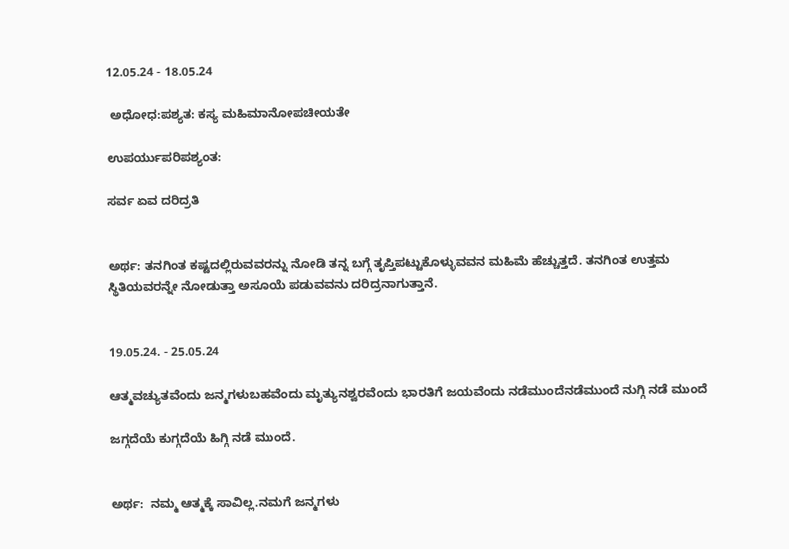12.05.24 - 18.05.24

 ಅಧೋಧ:ಪಶ್ಯತ: ಕಸ್ಯ ಮಹಿಮಾನೋಪಚೀಯತೇ

ಉಪರ್ಯುಪರಿಪಶ್ಯಂತ:

ಸರ್ವ ಏವ ದರಿದ್ರತಿ


ಅರ್ಥ: ತನಗಿಂತ ಕಷ್ಟದಲ್ಲಿರುವವರನ್ನು ನೋಡಿ ತನ್ನ ಬಗ್ಗೆ ತೃಪ್ತಿಪಟ್ಟುಕೊಳ್ಳುವವನ ಮಹಿಮೆ ಹೆಚ್ಚುತ್ತದೆ. ತನಗಿಂತ ಉತ್ತಮ ಸ್ಥಿತಿಯವರನ್ನೇ ನೋಡುತ್ತಾ ಅಸೂಯೆ ಪಡುವವನು ದರಿದ್ರನಾಗುತ್ತಾನೆ.


19.05.24. - 25.05.24

ಆತ್ಮವಚ್ಯುತವೆಂದು ಜನ್ಮಗಳುಬಹವೆಂದು ಮೃತ್ಯುನಶ್ವರವೆಂದು ಭಾರತಿಗೆ ಜಯವೆಂದು ನಡೆಮುಂದೆನಡೆಮುಂದೆ ನುಗ್ಗಿ ನಡೆ ಮುಂದೆ

ಜಗ್ಗದೆಯೆ ಕುಗ್ಗದೆಯೆ ಹಿಗ್ಗಿ ನಡೆ ಮುಂದೆ.


ಅರ್ಥ:  ನಮ್ಮ ಆತ್ಮಕ್ಕೆ ಸಾವಿಲ್ಲ.ನಮಗೆ ಜನ್ಮಗಳು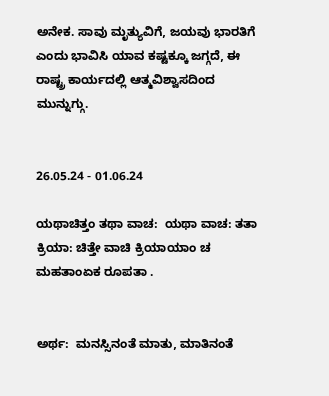ಅನೇಕ. ಸಾವು ಮೃತ್ಯುವಿಗೆ, ಜಯವು ಭಾರತಿಗೆ ಎಂದು ಭಾವಿಸಿ ಯಾವ ಕಷ್ಟಕ್ಕೂ ಜಗ್ಗದೆ, ಈ ರಾಷ್ಟ್ರ ಕಾರ್ಯದಲ್ಲಿ ಆತ್ಮವಿಶ್ವಾಸದಿಂದ ಮುನ್ನುಗ್ಗು.


26.05.24 - 01.06.24

ಯಥಾಚಿತ್ತಂ ತಥಾ ವಾಚ:  ಯಥಾ ವಾಚ: ತತಾ ಕ್ರಿಯಾ: ಚಿತ್ತೇ ವಾಚಿ ಕ್ರಿಯಾಯಾಂ ಚ ಮಹತಾಂಏಕ ರೂಪತಾ .


ಅರ್ಥ:  ಮನಸ್ಸಿನಂತೆ ಮಾತು, ಮಾತಿನಂತೆ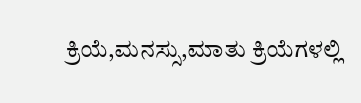ಕ್ರಿಯೆ,ಮನಸ್ಸು,ಮಾತು ಕ್ರಿಯೆಗಳಲ್ಲಿ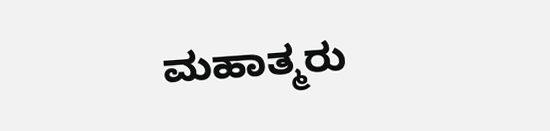ಮಹಾತ್ಮರು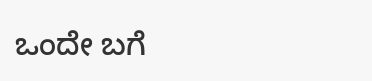ಒಂದೇ ಬಗೆ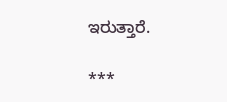ಇರುತ್ತಾರೆ.

***